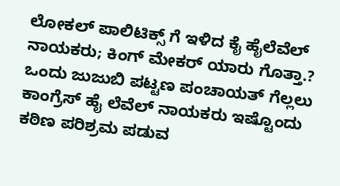ಲೋಕಲ್ ಪಾಲಿಟಿಕ್ಸ್ ಗೆ ಇಳಿದ ಕೈ ಹೈಲೆವೆಲ್ ನಾಯಕರು; ಕಿಂಗ್ ಮೇಕರ್ ಯಾರು ಗೊತ್ತಾ.?
ಒಂದು ಜುಜುಬಿ ಪಟ್ಟಣ ಪಂಚಾಯತ್ ಗೆಲ್ಲಲು ಕಾಂಗ್ರೆಸ್ ಹೈ ಲೆವೆಲ್ ನಾಯಕರು ಇಷ್ಟೊಂದು ಕಠಿಣ ಪರಿಶ್ರಮ ಪಡುವ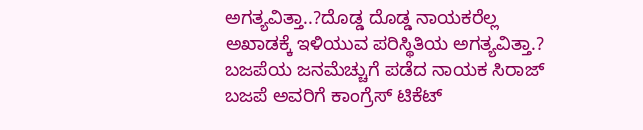ಅಗತ್ಯವಿತ್ತಾ..?ದೊಡ್ಡ ದೊಡ್ಡ ನಾಯಕರೆಲ್ಲ ಅಖಾಡಕ್ಕೆ ಇಳಿಯುವ ಪರಿಸ್ಥಿತಿಯ ಅಗತ್ಯವಿತ್ತಾ.? ಬಜಪೆಯ ಜನಮೆಚ್ಚುಗೆ ಪಡೆದ ನಾಯಕ ಸಿರಾಜ್ ಬಜಪೆ ಅವರಿಗೆ ಕಾಂಗ್ರೆಸ್ ಟಿಕೆಟ್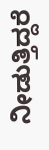ನೀಡುತ್ತಿದ್ದರೆ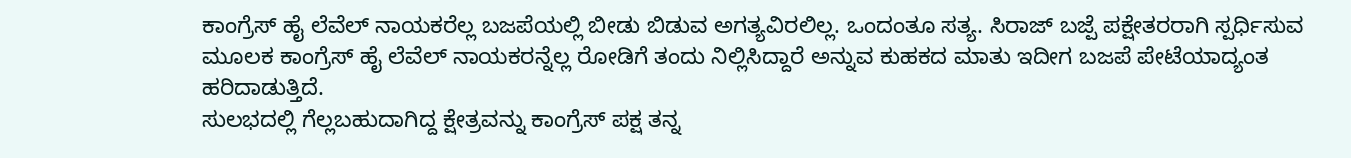ಕಾಂಗ್ರೆಸ್ ಹೈ ಲೆವೆಲ್ ನಾಯಕರೆಲ್ಲ ಬಜಪೆಯಲ್ಲಿ ಬೀಡು ಬಿಡುವ ಅಗತ್ಯವಿರಲಿಲ್ಲ. ಒಂದಂತೂ ಸತ್ಯ. ಸಿರಾಜ್ ಬಜ್ಪೆ ಪಕ್ಷೇತರರಾಗಿ ಸ್ಪರ್ಧಿಸುವ ಮೂಲಕ ಕಾಂಗ್ರೆಸ್ ಹೈ ಲೆವೆಲ್ ನಾಯಕರನ್ನೆಲ್ಲ ರೋಡಿಗೆ ತಂದು ನಿಲ್ಲಿಸಿದ್ದಾರೆ ಅನ್ನುವ ಕುಹಕದ ಮಾತು ಇದೀಗ ಬಜಪೆ ಪೇಟೆಯಾದ್ಯಂತ ಹರಿದಾಡುತ್ತಿದೆ.
ಸುಲಭದಲ್ಲಿ ಗೆಲ್ಲಬಹುದಾಗಿದ್ದ ಕ್ಷೇತ್ರವನ್ನು ಕಾಂಗ್ರೆಸ್ ಪಕ್ಷ ತನ್ನ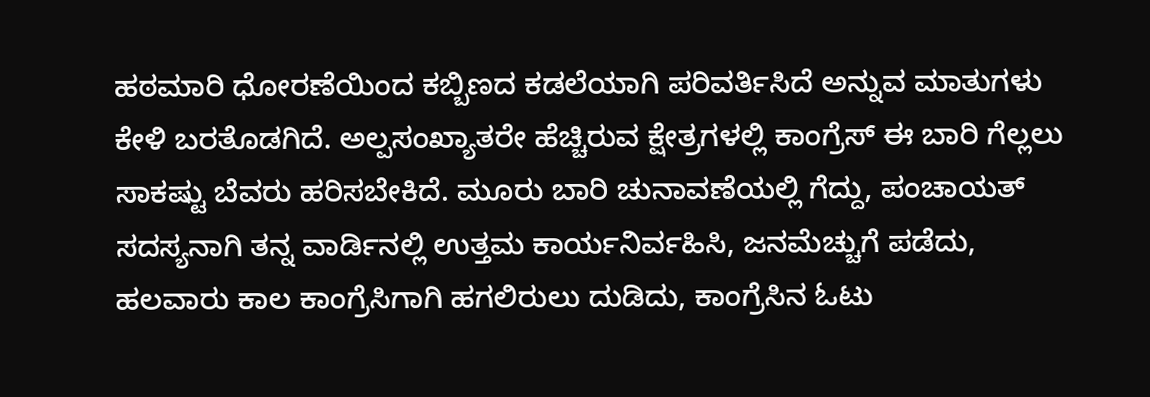ಹಠಮಾರಿ ಧೋರಣೆಯಿಂದ ಕಬ್ಬಿಣದ ಕಡಲೆಯಾಗಿ ಪರಿವರ್ತಿಸಿದೆ ಅನ್ನುವ ಮಾತುಗಳು ಕೇಳಿ ಬರತೊಡಗಿದೆ. ಅಲ್ಪಸಂಖ್ಯಾತರೇ ಹೆಚ್ಚಿರುವ ಕ್ಷೇತ್ರಗಳಲ್ಲಿ ಕಾಂಗ್ರೆಸ್ ಈ ಬಾರಿ ಗೆಲ್ಲಲು ಸಾಕಷ್ಟು ಬೆವರು ಹರಿಸಬೇಕಿದೆ. ಮೂರು ಬಾರಿ ಚುನಾವಣೆಯಲ್ಲಿ ಗೆದ್ದು, ಪಂಚಾಯತ್ ಸದಸ್ಯನಾಗಿ ತನ್ನ ವಾರ್ಡಿನಲ್ಲಿ ಉತ್ತಮ ಕಾರ್ಯನಿರ್ವಹಿಸಿ, ಜನಮೆಚ್ಚುಗೆ ಪಡೆದು, ಹಲವಾರು ಕಾಲ ಕಾಂಗ್ರೆಸಿಗಾಗಿ ಹಗಲಿರುಲು ದುಡಿದು, ಕಾಂಗ್ರೆಸಿನ ಓಟು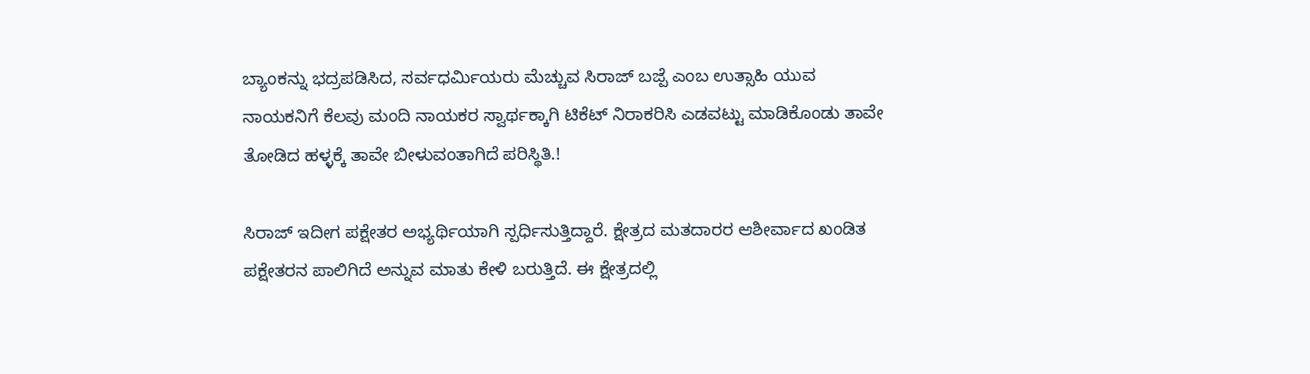ಬ್ಯಾಂಕನ್ನು ಭದ್ರಪಡಿಸಿದ, ಸರ್ವಧರ್ಮಿಯರು ಮೆಚ್ಚುವ ಸಿರಾಜ್ ಬಜ್ಪೆ ಎಂಬ ಉತ್ಸಾಹಿ ಯುವ ನಾಯಕನಿಗೆ ಕೆಲವು ಮಂದಿ ನಾಯಕರ ಸ್ವಾರ್ಥಕ್ಕಾಗಿ ಟಿಕೆಟ್ ನಿರಾಕರಿಸಿ ಎಡವಟ್ಟು ಮಾಡಿಕೊಂಡು ತಾವೇ ತೋಡಿದ ಹಳ್ಳಕ್ಕೆ ತಾವೇ ಬೀಳುವಂತಾಗಿದೆ ಪರಿಸ್ಥಿತಿ.!

ಸಿರಾಜ್ ಇದೀಗ ಪಕ್ಷೇತರ ಅಭ್ಯರ್ಥಿಯಾಗಿ ಸ್ಪರ್ಧಿಸುತ್ತಿದ್ದಾರೆ. ಕ್ಷೇತ್ರದ ಮತದಾರರ ಆಶೀರ್ವಾದ ಖಂಡಿತ ಪಕ್ಷೇತರನ ಪಾಲಿಗಿದೆ ಅನ್ನುವ ಮಾತು ಕೇಳಿ ಬರುತ್ತಿದೆ. ಈ ಕ್ಷೇತ್ರದಲ್ಲಿ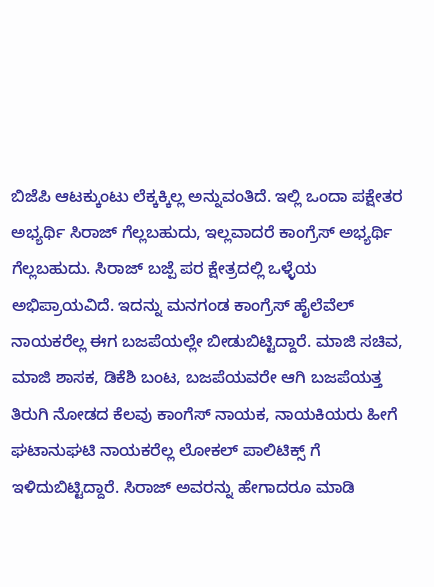ಬಿಜೆಪಿ ಆಟಕ್ಕುಂಟು ಲೆಕ್ಕಕ್ಕಿಲ್ಲ ಅನ್ನುವಂತಿದೆ. ಇಲ್ಲಿ ಒಂದಾ ಪಕ್ಷೇತರ ಅಭ್ಯರ್ಥಿ ಸಿರಾಜ್ ಗೆಲ್ಲಬಹುದು, ಇಲ್ಲವಾದರೆ ಕಾಂಗ್ರೆಸ್ ಅಭ್ಯರ್ಥಿ ಗೆಲ್ಲಬಹುದು. ಸಿರಾಜ್ ಬಜ್ಪೆ ಪರ ಕ್ಷೇತ್ರದಲ್ಲಿ ಒಳ್ಳೆಯ ಅಭಿಪ್ರಾಯವಿದೆ. ಇದನ್ನು ಮನಗಂಡ ಕಾಂಗ್ರೆಸ್ ಹೈಲೆವೆಲ್ ನಾಯಕರೆಲ್ಲ ಈಗ ಬಜಪೆಯಲ್ಲೇ ಬೀಡುಬಿಟ್ಟಿದ್ದಾರೆ. ಮಾಜಿ ಸಚಿವ, ಮಾಜಿ ಶಾಸಕ, ಡಿಕೆಶಿ ಬಂಟ, ಬಜಪೆಯವರೇ ಆಗಿ ಬಜಪೆಯತ್ತ ತಿರುಗಿ ನೋಡದ ಕೆಲವು ಕಾಂಗೆಸ್ ನಾಯಕ, ನಾಯಕಿಯರು ಹೀಗೆ ಘಟಾನುಘಟಿ ನಾಯಕರೆಲ್ಲ ಲೋಕಲ್ ಪಾಲಿಟಿಕ್ಸ್ ಗೆ ಇಳಿದುಬಿಟ್ಟಿದ್ದಾರೆ. ಸಿರಾಜ್ ಅವರನ್ನು ಹೇಗಾದರೂ ಮಾಡಿ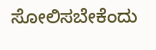ಸೋಲಿಸಬೇಕೆಂದು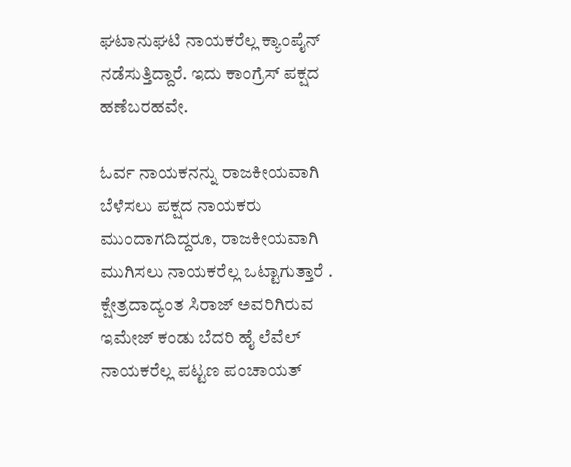ಘಟಾನುಘಟಿ ನಾಯಕರೆಲ್ಲ ಕ್ಯಾಂಪೈನ್ ನಡೆಸುತ್ತಿದ್ದಾರೆ. ಇದು ಕಾಂಗ್ರೆಸ್ ಪಕ್ಷದ ಹಣೆಬರಹವೇ.

ಓರ್ವ ನಾಯಕನನ್ನು ರಾಜಕೀಯವಾಗಿ ಬೆಳೆಸಲು ಪಕ್ಷದ ನಾಯಕರು ಮುಂದಾಗದಿದ್ದರೂ, ರಾಜಕೀಯವಾಗಿ ಮುಗಿಸಲು ನಾಯಕರೆಲ್ಲ ಒಟ್ಟಾಗುತ್ತಾರೆ . ಕ್ಷೇತ್ರದಾದ್ಯಂತ ಸಿರಾಜ್ ಅವರಿಗಿರುವ ಇಮೇಜ್ ಕಂಡು ಬೆದರಿ ಹೈ ಲೆವೆಲ್ ನಾಯಕರೆಲ್ಲ ಪಟ್ಟಣ ಪಂಚಾಯತ್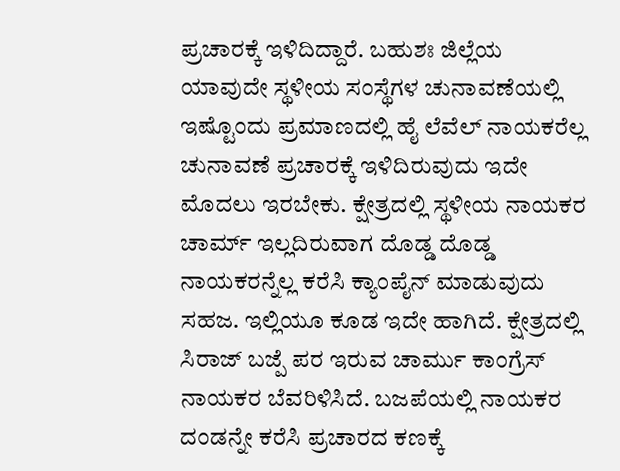ಪ್ರಚಾರಕ್ಕೆ ಇಳಿದಿದ್ದಾರೆ. ಬಹುಶಃ ಜಿಲ್ಲೆಯ ಯಾವುದೇ ಸ್ಥಳೀಯ ಸಂಸ್ಥೆಗಳ ಚುನಾವಣೆಯಲ್ಲಿ ಇಷ್ಟೊಂದು ಪ್ರಮಾಣದಲ್ಲಿ ಹೈ ಲೆವೆಲ್ ನಾಯಕರೆಲ್ಲ ಚುನಾವಣೆ ಪ್ರಚಾರಕ್ಕೆ ಇಳಿದಿರುವುದು ಇದೇ ಮೊದಲು ಇರಬೇಕು. ಕ್ಷೇತ್ರದಲ್ಲಿ ಸ್ಥಳೀಯ ನಾಯಕರ ಚಾರ್ಮ್ ಇಲ್ಲದಿರುವಾಗ ದೊಡ್ಡ ದೊಡ್ಡ ನಾಯಕರನ್ನೆಲ್ಲ ಕರೆಸಿ ಕ್ಯಾಂಪೈನ್ ಮಾಡುವುದು ಸಹಜ. ಇಲ್ಲಿಯೂ ಕೂಡ ಇದೇ ಹಾಗಿದೆ. ಕ್ಷೇತ್ರದಲ್ಲಿ ಸಿರಾಜ್ ಬಜ್ಪೆ ಪರ ಇರುವ ಚಾರ್ಮು ಕಾಂಗ್ರೆಸ್ ನಾಯಕರ ಬೆವರಿಳಿಸಿದೆ. ಬಜಪೆಯಲ್ಲಿ ನಾಯಕರ ದಂಡನ್ನೇ ಕರೆಸಿ ಪ್ರಚಾರದ ಕಣಕ್ಕೆ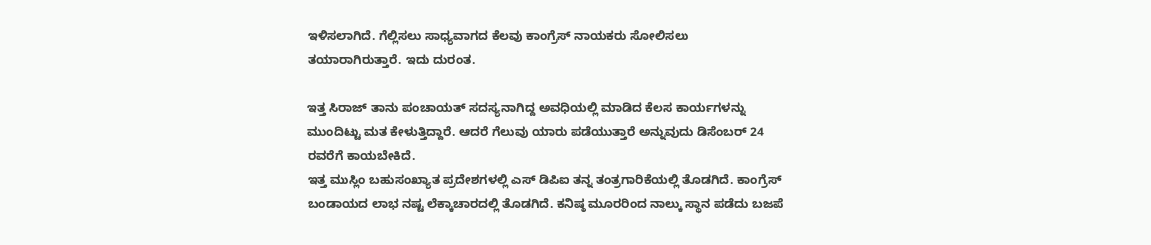ಇಳಿಸಲಾಗಿದೆ. ಗೆಲ್ಲಿಸಲು ಸಾಧ್ಯವಾಗದ ಕೆಲವು ಕಾಂಗ್ರೆಸ್ ನಾಯಕರು ಸೋಲಿಸಲು ತಯಾರಾಗಿರುತ್ತಾರೆ. ಇದು ದುರಂತ.

ಇತ್ತ ಸಿರಾಜ್ ತಾನು ಪಂಚಾಯತ್ ಸದಸ್ಯನಾಗಿದ್ದ ಅವಧಿಯಲ್ಲಿ ಮಾಡಿದ ಕೆಲಸ ಕಾರ್ಯಗಳನ್ನು ಮುಂದಿಟ್ಟು ಮತ ಕೇಳುತ್ತಿದ್ದಾರೆ. ಆದರೆ ಗೆಲುವು ಯಾರು ಪಡೆಯುತ್ತಾರೆ ಅನ್ನುವುದು ಡಿಸೆಂಬರ್ 24 ರವರೆಗೆ ಕಾಯಬೇಕಿದೆ.
ಇತ್ತ ಮುಸ್ಲಿಂ ಬಹುಸಂಖ್ಯಾತ ಪ್ರದೇಶಗಳಲ್ಲಿ ಎಸ್ ಡಿಪಿಐ ತನ್ನ ತಂತ್ರಗಾರಿಕೆಯಲ್ಲಿ ತೊಡಗಿದೆ. ಕಾಂಗ್ರೆಸ್ ಬಂಡಾಯದ ಲಾಭ ನಷ್ಟ ಲೆಕ್ಕಾಚಾರದಲ್ಲಿ ತೊಡಗಿದೆ. ಕನಿಷ್ಠ ಮೂರರಿಂದ ನಾಲ್ಕು ಸ್ಥಾನ ಪಡೆದು ಬಜಪೆ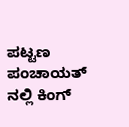ಪಟ್ಟಣ ಪಂಚಾಯತ್ ನಲ್ಲಿ ಕಿಂಗ್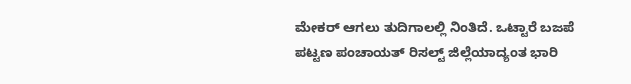ಮೇಕರ್ ಆಗಲು ತುದಿಗಾಲಲ್ಲಿ ನಿಂತಿದೆ. ಒಟ್ಟಾರೆ ಬಜಪೆ ಪಟ್ಟಣ ಪಂಚಾಯತ್ ರಿಸಲ್ಟ್ ಜಿಲ್ಲೆಯಾದ್ಯಂತ ಭಾರಿ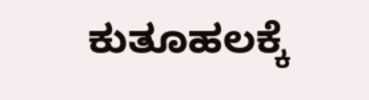ಕುತೂಹಲಕ್ಕೆ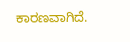ಕಾರಣವಾಗಿದೆ.